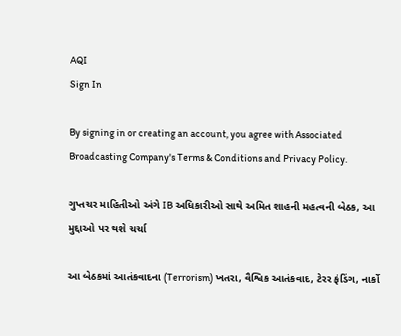AQI
Sign In

By signing in or creating an account, you agree with Associated Broadcasting Company's Terms & Conditions and Privacy Policy.

ગુપ્તચર માહિતીઓ અંગે IB અધિકારીઓ સાથે અમિત શાહની મહત્વની બેઠક, આ મુદ્દાઓ પર થશે ચર્ચા

આ બેઠકમાં આતંકવાદના (Terrorism) ખતરા, વૈશ્વિક આતંકવાદ, ટેરર ફંડિંગ, નાર્કો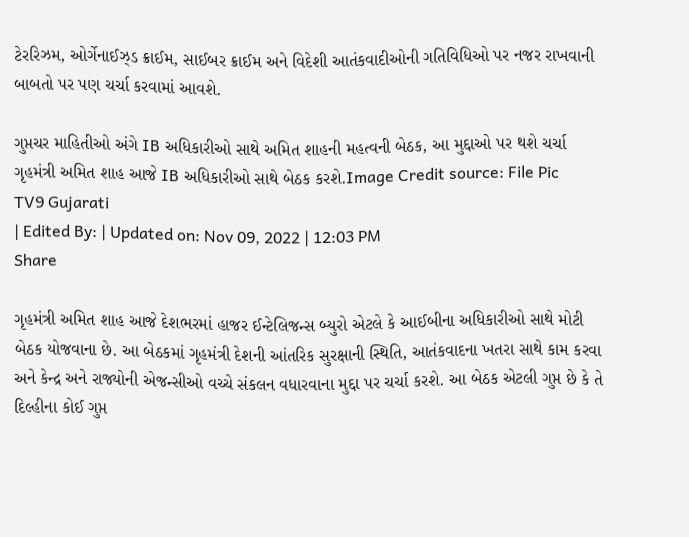ટેરરિઝમ, ઓર્ગેનાઈઝ્ડ ક્રાઈમ, સાઈબર ક્રાઈમ અને વિદેશી આતંકવાદીઓની ગતિવિધિઓ પર નજર રાખવાની બાબતો પર પણ ચર્ચા કરવામાં આવશે.

ગુપ્તચર માહિતીઓ અંગે IB અધિકારીઓ સાથે અમિત શાહની મહત્વની બેઠક, આ મુદ્દાઓ પર થશે ચર્ચા
ગૃહમંત્રી અમિત શાહ આજે IB અધિકારીઓ સાથે બેઠક કરશે.Image Credit source: File Pic
TV9 Gujarati
| Edited By: | Updated on: Nov 09, 2022 | 12:03 PM
Share

ગૃહમંત્રી અમિત શાહ આજે દેશભરમાં હાજર ઈન્ટેલિજન્સ બ્યુરો એટલે કે આઈબીના અધિકારીઓ સાથે મોટી બેઠક યોજવાના છે. આ બેઠકમાં ગૃહમંત્રી દેશની આંતરિક સુરક્ષાની સ્થિતિ, આતંકવાદના ખતરા સાથે કામ કરવા અને કેન્દ્ર અને રાજ્યોની એજન્સીઓ વચ્ચે સંકલન વધારવાના મુદ્દા પર ચર્ચા કરશે. આ બેઠક એટલી ગુપ્ત છે કે તે દિલ્હીના કોઈ ગુપ્ત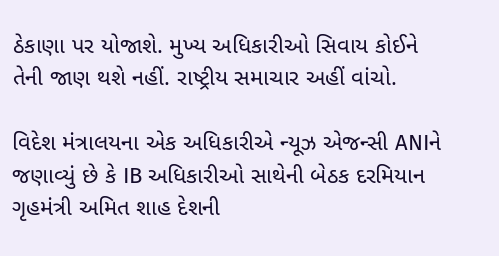ઠેકાણા પર યોજાશે. મુખ્ય અધિકારીઓ સિવાય કોઈને તેની જાણ થશે નહીં. રાષ્ટ્રીય સમાચાર અહીં વાંચો.

વિદેશ મંત્રાલયના એક અધિકારીએ ન્યૂઝ એજન્સી ANIને જણાવ્યું છે કે IB અધિકારીઓ સાથેની બેઠક દરમિયાન ગૃહમંત્રી અમિત શાહ દેશની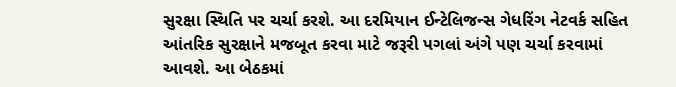સુરક્ષા સ્થિતિ પર ચર્ચા કરશે. આ દરમિયાન ઈન્ટેલિજન્સ ગેધરિંગ નેટવર્ક સહિત આંતરિક સુરક્ષાને મજબૂત કરવા માટે જરૂરી પગલાં અંગે પણ ચર્ચા કરવામાં આવશે. આ બેઠકમાં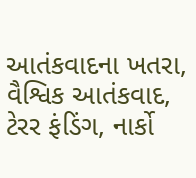આતંકવાદના ખતરા, વૈશ્વિક આતંકવાદ, ટેરર ફંડિંગ, નાર્કો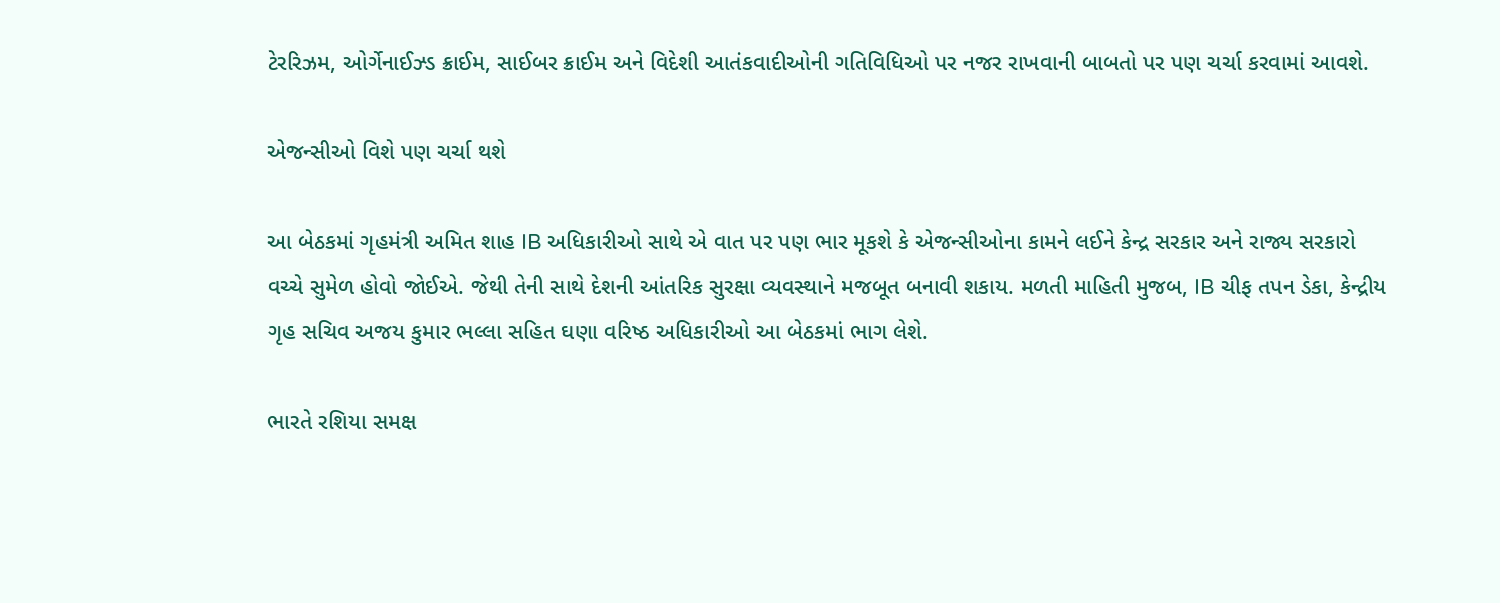ટેરરિઝમ, ઓર્ગેનાઈઝ્ડ ક્રાઈમ, સાઈબર ક્રાઈમ અને વિદેશી આતંકવાદીઓની ગતિવિધિઓ પર નજર રાખવાની બાબતો પર પણ ચર્ચા કરવામાં આવશે.

એજન્સીઓ વિશે પણ ચર્ચા થશે

આ બેઠકમાં ગૃહમંત્રી અમિત શાહ IB અધિકારીઓ સાથે એ વાત પર પણ ભાર મૂકશે કે એજન્સીઓના કામને લઈને કેન્દ્ર સરકાર અને રાજ્ય સરકારો વચ્ચે સુમેળ હોવો જોઈએ. જેથી તેની સાથે દેશની આંતરિક સુરક્ષા વ્યવસ્થાને મજબૂત બનાવી શકાય. મળતી માહિતી મુજબ, IB ચીફ તપન ડેકા, કેન્દ્રીય ગૃહ સચિવ અજય કુમાર ભલ્લા સહિત ઘણા વરિષ્ઠ અધિકારીઓ આ બેઠકમાં ભાગ લેશે.

ભારતે રશિયા સમક્ષ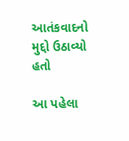આતંકવાદનો મુદ્દો ઉઠાવ્યો હતો

આ પહેલા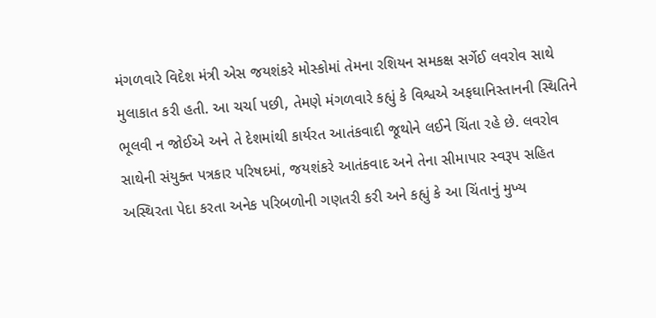મંગળવારે વિદેશ મંત્રી એસ જયશંકરે મોસ્કોમાં તેમના રશિયન સમકક્ષ સર્ગેઈ લવરોવ સાથે મુલાકાત કરી હતી. આ ચર્ચા પછી, તેમણે મંગળવારે કહ્યું કે વિશ્વએ અફઘાનિસ્તાનની સ્થિતિને ભૂલવી ન જોઈએ અને તે દેશમાંથી કાર્યરત આતંકવાદી જૂથોને લઈને ચિંતા રહે છે. લવરોવ સાથેની સંયુક્ત પત્રકાર પરિષદમાં, જયશંકરે આતંકવાદ અને તેના સીમાપાર સ્વરૂપ સહિત અસ્થિરતા પેદા કરતા અનેક પરિબળોની ગણતરી કરી અને કહ્યું કે આ ચિંતાનું મુખ્ય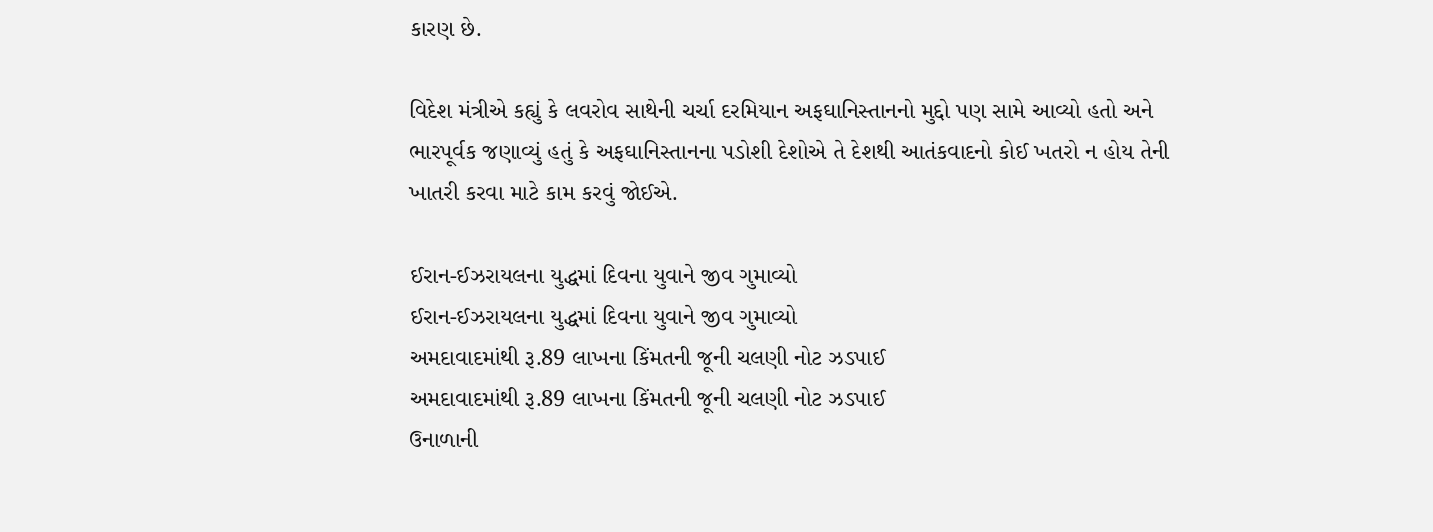કારણ છે.

વિદેશ મંત્રીએ કહ્યું કે લવરોવ સાથેની ચર્ચા દરમિયાન અફઘાનિસ્તાનનો મુદ્દો પણ સામે આવ્યો હતો અને ભારપૂર્વક જણાવ્યું હતું કે અફઘાનિસ્તાનના પડોશી દેશોએ તે દેશથી આતંકવાદનો કોઈ ખતરો ન હોય તેની ખાતરી કરવા માટે કામ કરવું જોઈએ.

ઈરાન-ઈઝરાયલના યુદ્ધમાં દિવના યુવાને જીવ ગુમાવ્યો
ઈરાન-ઈઝરાયલના યુદ્ધમાં દિવના યુવાને જીવ ગુમાવ્યો
અમદાવાદમાંથી રૂ.89 લાખના કિંમતની જૂની ચલણી નોટ ઝડપાઈ
અમદાવાદમાંથી રૂ.89 લાખના કિંમતની જૂની ચલણી નોટ ઝડપાઈ
ઉનાળાની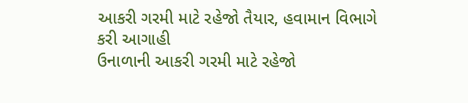આકરી ગરમી માટે રહેજો તૈયાર, હવામાન વિભાગે કરી આગાહી
ઉનાળાની આકરી ગરમી માટે રહેજો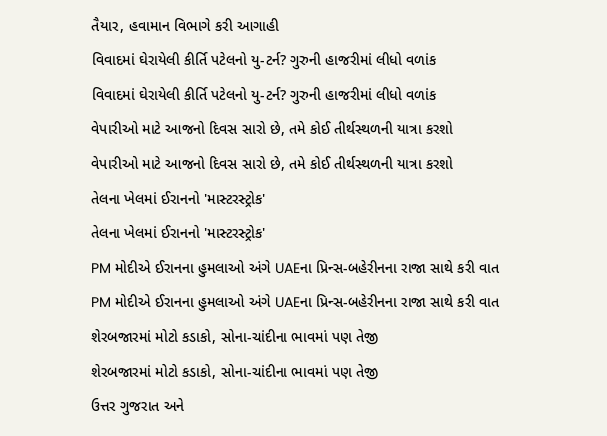તૈયાર, હવામાન વિભાગે કરી આગાહી
વિવાદમાં ઘેરાયેલી કીર્તિ પટેલનો યુ-ટર્ન? ગુરુની હાજરીમાં લીધો વળાંક
વિવાદમાં ઘેરાયેલી કીર્તિ પટેલનો યુ-ટર્ન? ગુરુની હાજરીમાં લીધો વળાંક
વેપારીઓ માટે આજનો દિવસ સારો છે, તમે કોઈ તીર્થસ્થળની યાત્રા કરશો
વેપારીઓ માટે આજનો દિવસ સારો છે, તમે કોઈ તીર્થસ્થળની યાત્રા કરશો
તેલના ખેલમાં ઈરાનનો 'માસ્ટરસ્ટ્રોક'
તેલના ખેલમાં ઈરાનનો 'માસ્ટરસ્ટ્રોક'
PM મોદીએ ઈરાનના હુમલાઓ અંગે UAEના પ્રિન્સ-બહેરીનના રાજા સાથે કરી વાત
PM મોદીએ ઈરાનના હુમલાઓ અંગે UAEના પ્રિન્સ-બહેરીનના રાજા સાથે કરી વાત
શેરબજારમાં મોટો કડાકો, સોના-ચાંદીના ભાવમાં પણ તેજી
શેરબજારમાં મોટો કડાકો, સોના-ચાંદીના ભાવમાં પણ તેજી
ઉત્તર ગુજરાત અને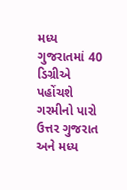મધ્ય ગુજરાતમાં 40 ડિગ્રીએ પહોંચશે ગરમીનો પારો
ઉત્તર ગુજરાત અને મધ્ય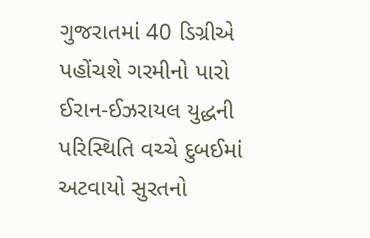ગુજરાતમાં 40 ડિગ્રીએ પહોંચશે ગરમીનો પારો
ઈરાન-ઈઝરાયલ યુદ્ધની પરિસ્થિતિ વચ્ચે દુબઈમાં અટવાયો સુરતનો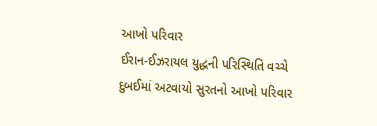આખો પરિવાર
ઈરાન-ઈઝરાયલ યુદ્ધની પરિસ્થિતિ વચ્ચે દુબઈમાં અટવાયો સુરતનો આખો પરિવાર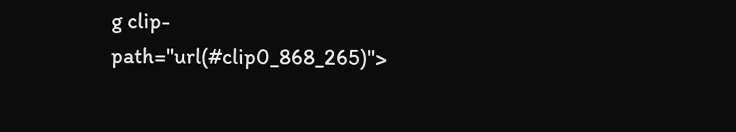g clip-path="url(#clip0_868_265)">